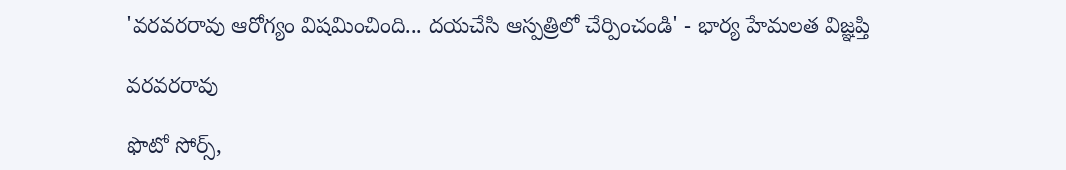'వరవరరావు ఆరోగ్యం విషమించింది... దయచేసి ఆస్పత్రిలో చేర్పించండి' - భార్య హేమలత విజ్ఞప్తి

వరవరరావు

ఫొటో సోర్స్,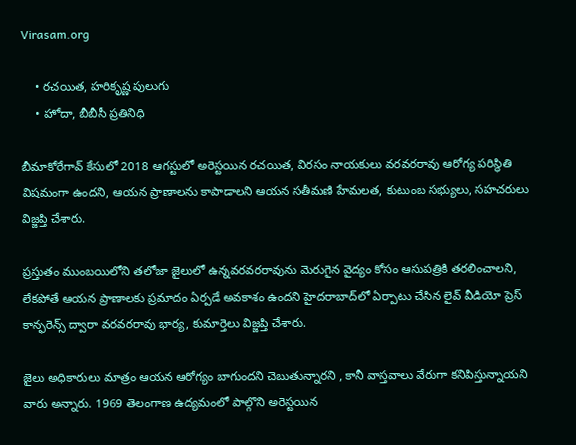Virasam.org

    • రచయిత, హరికృష్ణ పులుగు
    • హోదా, బీబీసీ ప్రతినిధి

బీమాకోరేగావ్‌ కేసులో 2018 ఆగస్టులో అరెస్టయిన రచయిత, విరసం నాయకులు వరవరరావు ఆరోగ్య పరిస్థితి విషమంగా ఉందని, ఆయన ప్రాణాలను కాపాడాలని ఆయన సతీమణి హేమలత, కుటుంబ సభ్యులు, సహచరులు విజ్జప్తి చేశారు.

ప్రస్తుతం ముంబయిలోని తలోజా జైలులో ఉన్నవరవరరావును మెరుగైన వైద్యం కోసం ఆసుపత్రికి తరలించాలని, లేకపోతే ఆయన ప్రాణాలకు ప్రమాదం ఏర్పడే అవకాశం ఉందని హైదరాబాద్‌లో ఏర్పాటు చేసిన లైవ్‌ వీడియో ప్రెస్‌ కాన్ఫరెన్స్‌ ద్వారా వరవరరావు భార్య, కుమార్తెలు విజ్జప్తి చేశారు.

జైలు అధికారులు మాత్రం ఆయన ఆరోగ్యం బాగుందని చెబుతున్నారని , కానీ వాస్తవాలు వేరుగా కనిపిస్తున్నాయని వారు అన్నారు. 1969 తెలంగాణ ఉద్యమంలో పాల్గొని అరెస్టయిన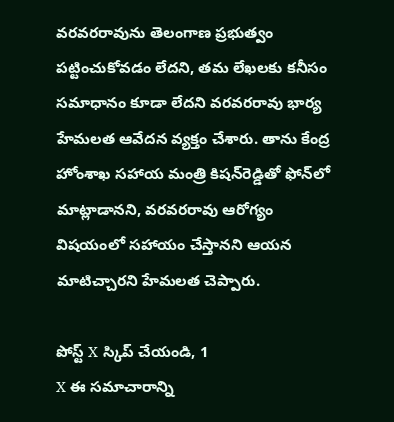వరవరరావును తెలంగాణ ప్రభుత్వం పట్టించుకోవడం లేదని, తమ లేఖలకు కనీసం సమాధానం కూడా లేదని వరవరరావు భార్య హేమలత ఆవేదన వ్యక్తం చేశారు. తాను కేంద్ర హోంశాఖ సహాయ మంత్రి కిషన్‌రెడ్డితో ఫోన్‌లో మాట్లాడానని, వరవరరావు ఆరోగ్యం విషయంలో సహాయం చేస్తానని ఆయన మాటిచ్చారని హేమలత చెప్పారు.

పోస్ట్‌ X స్కిప్ చేయండి, 1
X ఈ సమాచారాన్ని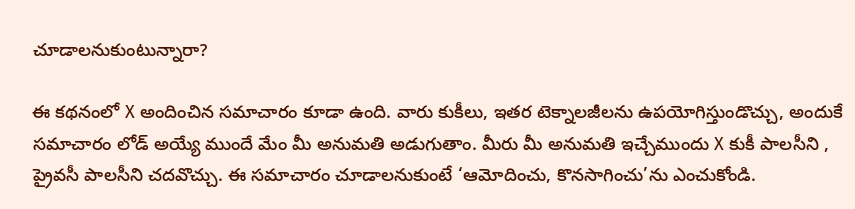చూడాలనుకుంటున్నారా?

ఈ కథనంలో X అందించిన సమాచారం కూడా ఉంది. వారు కుకీలు, ఇతర టెక్నాలజీలను ఉపయోగిస్తుండొచ్చు, అందుకే సమాచారం లోడ్ అయ్యే ముందే మేం మీ అనుమతి అడుగుతాం. మీరు మీ అనుమతి ఇచ్చేముందు X కుకీ పాలసీని , ప్రైవసీ పాలసీని చదవొచ్చు. ఈ సమాచారం చూడాలనుకుంటే ‘ఆమోదించు, కొనసాగించు’ను ఎంచుకోండి.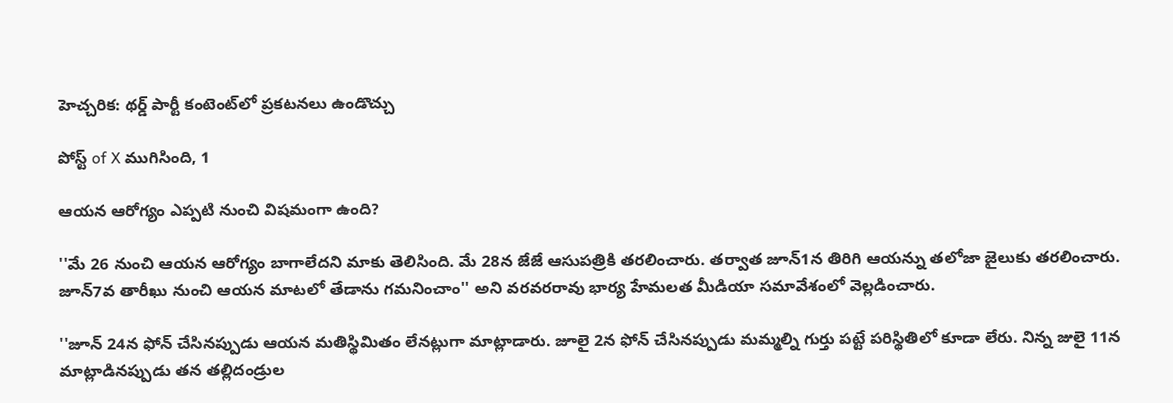హెచ్చరిక: థర్డ్ పార్టీ కంటెంట్‌లో ప్రకటనలు ఉండొచ్చు

పోస్ట్ of X ముగిసింది, 1

ఆయన ఆరోగ్యం ఎప్పటి నుంచి విషమంగా ఉంది?

''మే 26 నుంచి ఆయన ఆరోగ్యం బాగాలేదని మాకు తెలిసింది. మే 28న జేజే ఆసుపత్రికి తరలించారు. తర్వాత జూన్1న తిరిగి ఆయన్ను తలోజా జైలుకు తరలించారు. జూన్7వ తారీఖు నుంచి ఆయన మాటలో తేడాను గమనించాం'' అని వరవరరావు భార్య హేమలత మీడియా సమావేశంలో వెల్లడించారు.

''జూన్ 24న ఫోన్‌ చేసినప్పుడు ఆయన మతిస్థిమితం లేనట్లుగా మాట్లాడారు. జూలై 2న ఫోన్‌ చేసినప్పుడు మమ్మల్ని గుర్తు పట్టే పరిస్థితిలో కూడా లేరు. నిన్న జులై 11న మాట్లాడినప్పుడు తన తల్లిదండ్రుల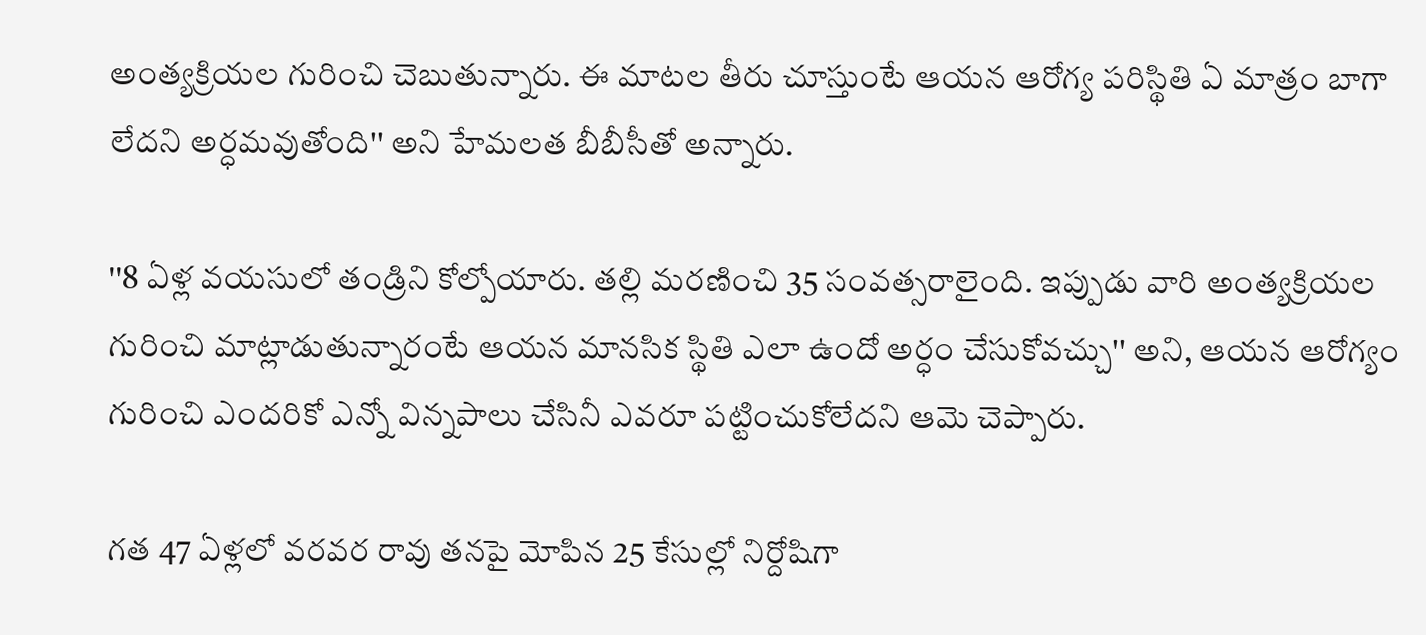అంత్యక్రియల గురించి చెబుతున్నారు. ఈ మాటల తీరు చూస్తుంటే ఆయన ఆరోగ్య పరిస్థితి ఏ మాత్రం బాగా లేదని అర్ధమవుతోంది'' అని హేమలత బీబీసీతో అన్నారు.

''8 ఏళ్ల వయసులో తండ్రిని కోల్పోయారు. తల్లి మరణించి 35 సంవత్సరాలైంది. ఇప్పుడు వారి అంత్యక్రియల గురించి మాట్లాడుతున్నారంటే ఆయన మానసిక స్థితి ఎలా ఉందో అర్ధం చేసుకోవచ్చు'' అని, ఆయన ఆరోగ్యం గురించి ఎందరికో ఎన్నో విన్నపాలు చేసినీ ఎవరూ పట్టించుకోలేదని ఆమె చెప్పారు.

గత 47 ఏళ్లలో వరవర రావు తనపై మోపిన 25 కేసుల్లో నిర్దోషిగా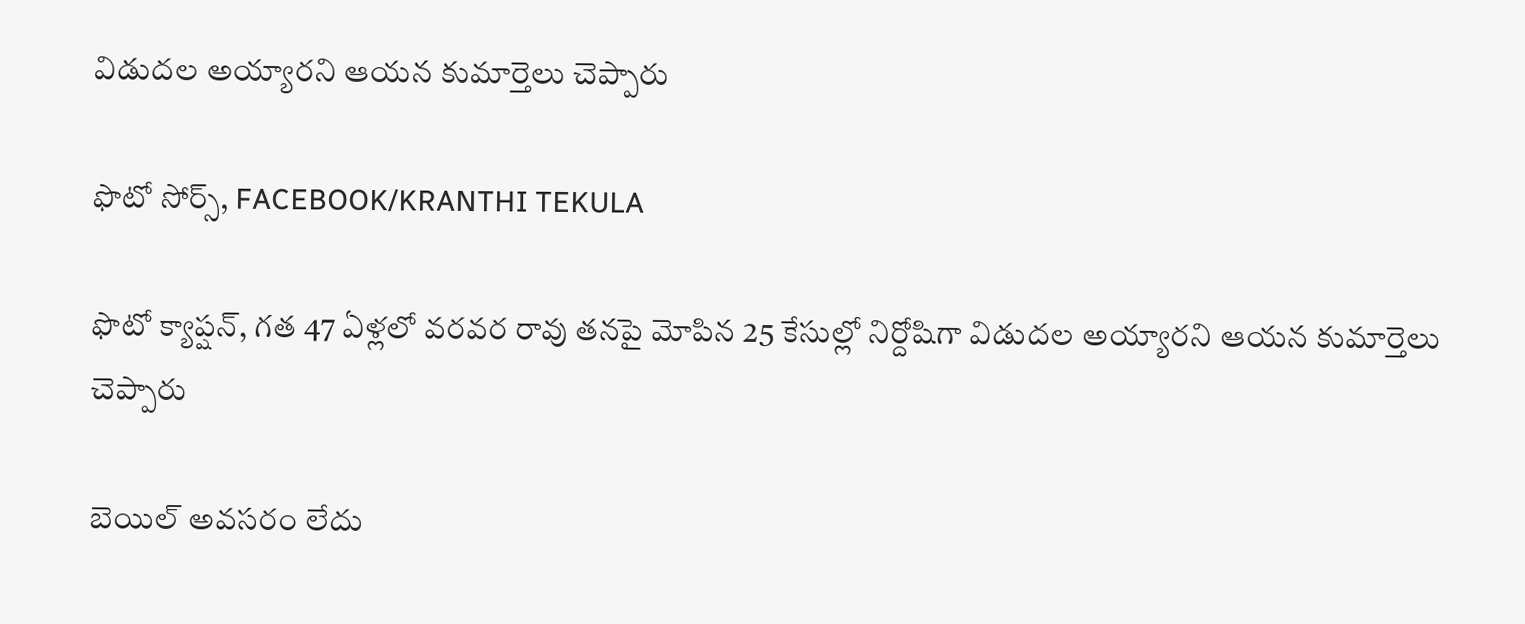విడుదల అయ్యారని ఆయన కుమార్తెలు చెప్పారు

ఫొటో సోర్స్, FACEBOOK/KRANTHI TEKULA

ఫొటో క్యాప్షన్, గత 47 ఏళ్లలో వరవర రావు తనపై మోపిన 25 కేసుల్లో నిర్దోషిగా విడుదల అయ్యారని ఆయన కుమార్తెలు చెప్పారు

బెయిల్ అవసరం లేదు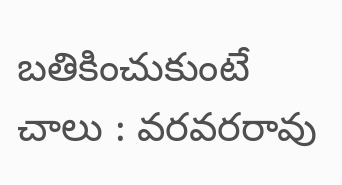బతికించుకుంటే చాలు : వరవరరావు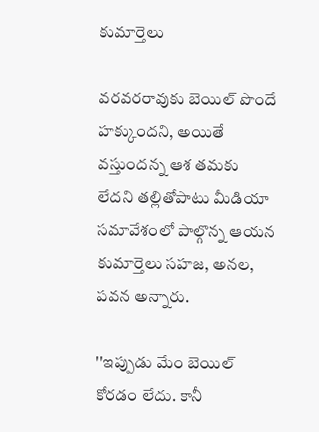కుమార్తెలు

వరవరరావుకు బెయిల్ పొందే హక్కుందని, అయితే వస్తుందన్న ఆశ తమకు లేదని తల్లితోపాటు మీడియా సమావేశంలో పాల్గొన్న ఆయన కుమార్తెలు సహజ, అనల, పవన అన్నారు.

''ఇప్పుడు మేం బెయిల్ కోరడం లేదు. కానీ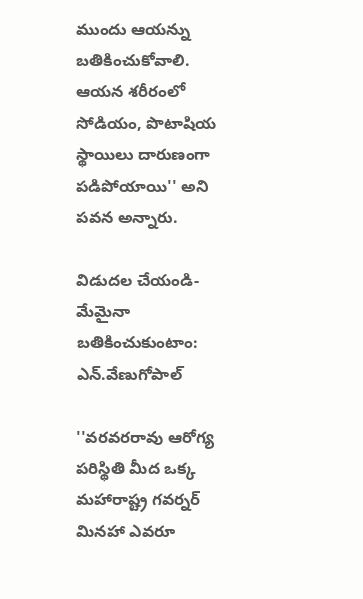ముందు ఆయన్ను బతికించుకోవాలి. ఆయన శరీరంలో సోడియం, పొటాషియ స్థాయిలు దారుణంగా పడిపోయాయి'' అని పవన అన్నారు.

విడుదల చేయండి-మేమైనా బతికించుకుంటాం: ఎన్.వేణుగోపాల్

''వరవరరావు ఆరోగ్య పరిస్థితి మీద ఒక్క మహారాష్ట్ర గవర్నర్ మినహా ఎవరూ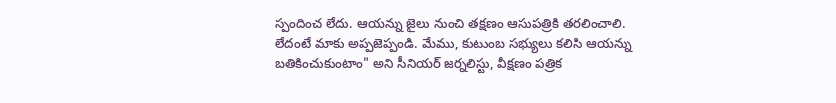స్పందించ లేదు. ఆయన్ను జైలు నుంచి తక్షణం ఆసుపత్రికి తరలించాలి. లేదంటే మాకు అప్పజెప్పండి. మేము, కుటుంబ సభ్యులు కలిసి ఆయన్ను బతికించుకుంటాం" అని సీనియర్ జర్నలిస్టు, వీక్షణం పత్రిక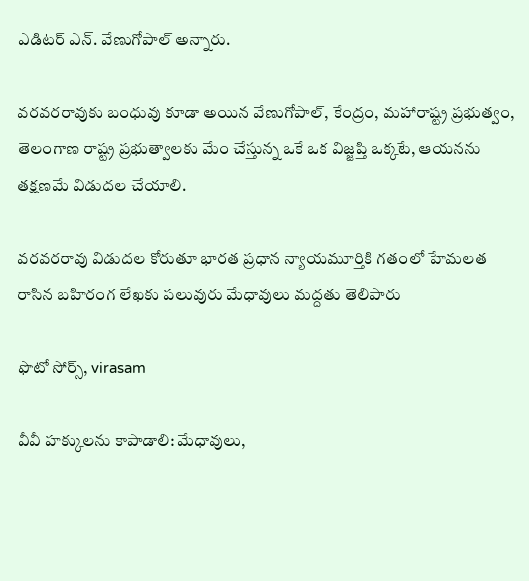ఎడిటర్ ఎన్. వేణుగోపాల్ అన్నారు.

వరవరరావుకు బంధువు కూడా అయిన వేణుగోపాల్, కేంద్రం, మహారాష్ట్ర ప్రభుత్వం, తెలంగాణ రాష్ట్ర ప్రభుత్వాలకు మేం చేస్తున్న ఒకే ఒక విజ్జప్తి ఒక్కటే, ఆయనను తక్షణమే విడుదల చేయాలి.

వరవరరావు విడుదల కోరుతూ భారత ప్రధాన న్యాయమూర్తికి గతంలో హేమలత రాసిన బహిరంగ లేఖకు పలువురు మేధావులు మద్దతు తెలిపారు

ఫొటో సోర్స్, virasam

వీవీ హక్కులను కాపాడాలి: మేధావులు,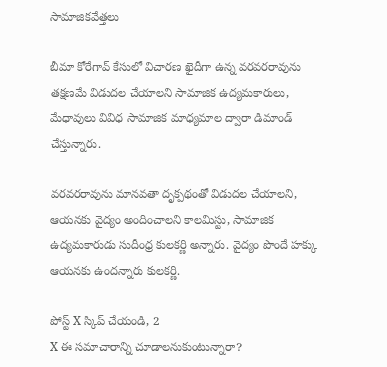సామాజికవేత్తలు

బీమా కోరేగావ్ కేసులో విచారణ ఖైదీగా ఉన్న వరవరరావును తక్షణమే విడుదల చేయాలని సామాజిక ఉద్యమకారులు, మేధావులు వివిధ సామాజిక మాధ్యమాల ద్వారా డిమాండ్ చేస్తున్నారు.

వరవరరావును మానవతా దృక్పథంతో విడుదల చేయాలని, ఆయనకు వైద్యం అందించాలని కాలమిస్టు, సామాజిక ఉద్యమకారుడు సుదీంధ్ర కులకర్ణి అన్నారు. వైద్యం పొందే హక్కు ఆయనకు ఉందన్నారు కులకర్ణి.

పోస్ట్‌ X స్కిప్ చేయండి, 2
X ఈ సమాచారాన్ని చూడాలనుకుంటున్నారా?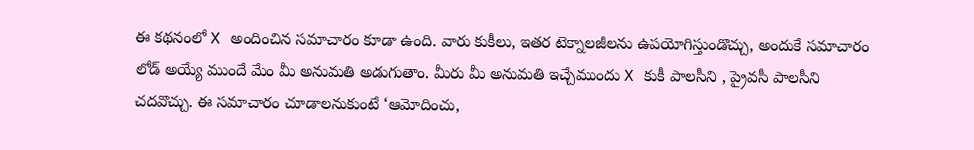ఈ కథనంలో X అందించిన సమాచారం కూడా ఉంది. వారు కుకీలు, ఇతర టెక్నాలజీలను ఉపయోగిస్తుండొచ్చు, అందుకే సమాచారం లోడ్ అయ్యే ముందే మేం మీ అనుమతి అడుగుతాం. మీరు మీ అనుమతి ఇచ్చేముందు X కుకీ పాలసీని , ప్రైవసీ పాలసీని చదవొచ్చు. ఈ సమాచారం చూడాలనుకుంటే ‘ఆమోదించు,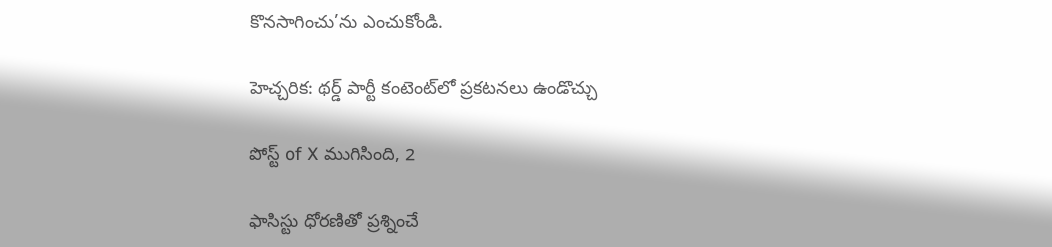కొనసాగించు’ను ఎంచుకోండి.

హెచ్చరిక: థర్డ్ పార్టీ కంటెంట్‌లో ప్రకటనలు ఉండొచ్చు

పోస్ట్ of X ముగిసింది, 2

ఫాసిస్టు ధోరణితో ప్రశ్నించే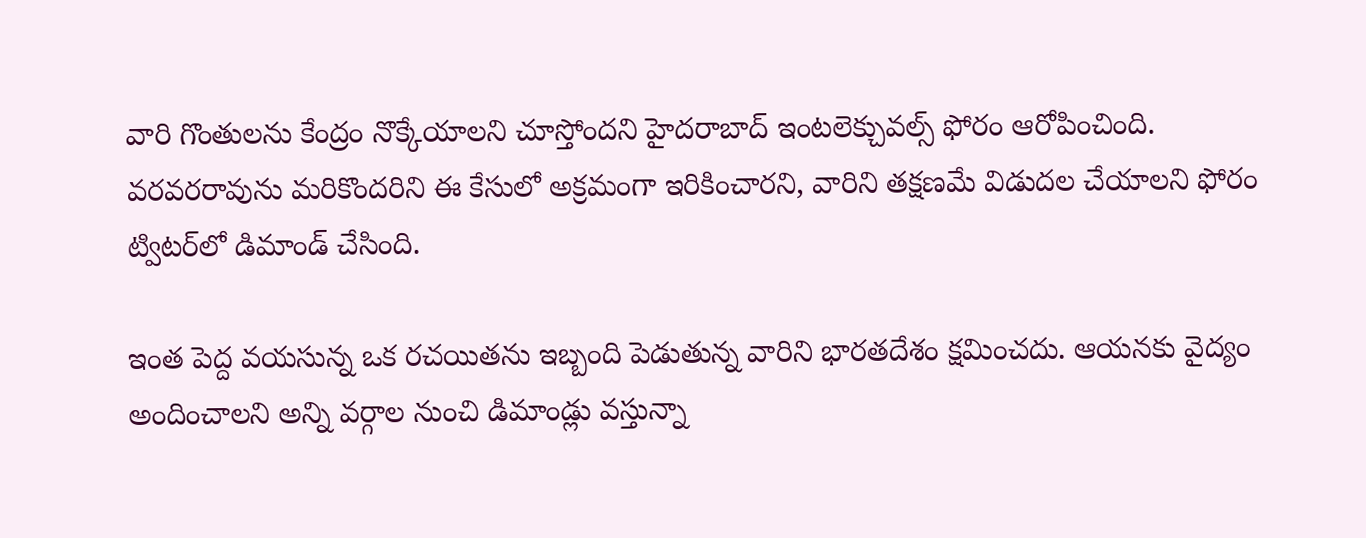వారి గొంతులను కేంద్రం నొక్కేయాలని చూస్తోందని హైదరాబాద్ ఇంటలెక్చువల్స్ ఫోరం ఆరోపించింది. వరవరరావును మరికొందరిని ఈ కేసులో అక్రమంగా ఇరికించారని, వారిని తక్షణమే విడుదల చేయాలని ఫోరం ట్విటర్‌లో డిమాండ్ చేసింది.

ఇంత పెద్ద వయసున్న ఒక రచయితను ఇబ్బంది పెడుతున్న వారిని భారతదేశం క్షమించదు. ఆయనకు వైద్యం అందించాలని అన్ని వర్గాల నుంచి డిమాండ్లు వస్తున్నా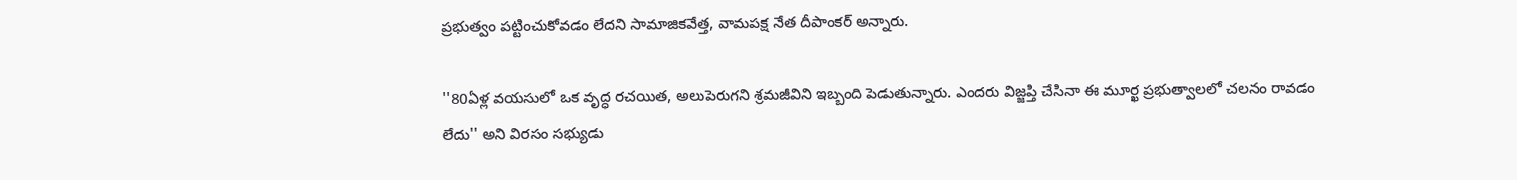ప్రభుత్వం పట్టించుకోవడం లేదని సామాజికవేత్త, వామపక్ష నేత దీపాంకర్ అన్నారు.

''80ఏళ్ల వయసులో ఒక వృద్ధ రచయిత, అలుపెరుగని శ్రమజీవిని ఇబ్బంది పెడుతున్నారు. ఎందరు విజ్జప్తి చేసినా ఈ మూర్ఖ ప్రభుత్వాలలో చలనం రావడం లేదు'' అని విరసం సభ్యుడు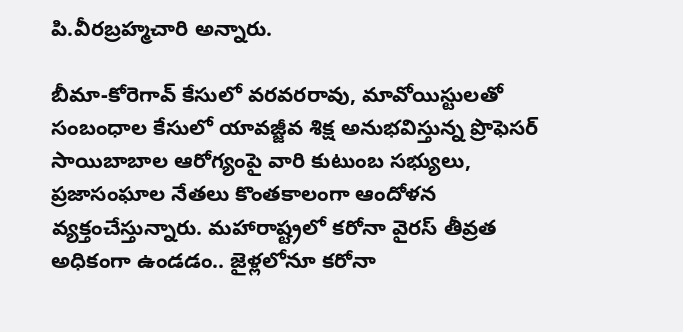పి.వీరబ్రహ్మచారి అన్నారు.

బీమా-కోరెగావ్ కేసులో వరవరరావు, మావోయిస్టులతో సంబంధాల కేసులో యావజ్జీవ శిక్ష అనుభవిస్తున్న ప్రొఫెసర్ సాయిబాబాల ఆరోగ్యంపై వారి కుటుంబ సభ్యులు, ప్రజాసంఘాల నేతలు కొంతకాలంగా ఆందోళన వ్యక్తంచేస్తున్నారు. మహారాష్ట్రలో కరోనా వైరస్ తీవ్రత అధికంగా ఉండడం.. జైళ్లలోనూ కరోనా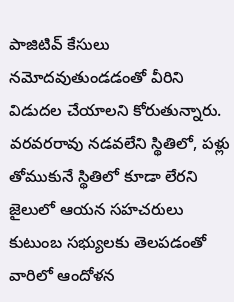పాజిటివ్ కేసులు నమోదవుతుండడంతో వీరిని విడుదల చేయాలని కోరుతున్నారు. వరవరరావు నడవలేని స్థితిలో, పళ్లు తోముకునే స్థితిలో కూడా లేరని జైలులో ఆయన సహచరులు కుటుంబ సభ్యులకు తెలపడంతో వారిలో ఆందోళన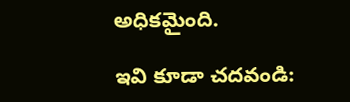అధికమైంది.

ఇవి కూడా చదవండి: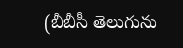(బీబీసీ తెలుగును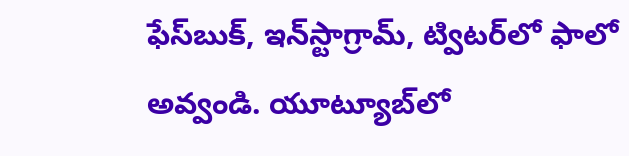ఫేస్‌బుక్, ఇన్‌స్టాగ్రామ్‌, ట్విటర్‌లో ఫాలో అవ్వండి. యూట్యూబ్‌లో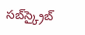సబ్‌స్క్రైబ్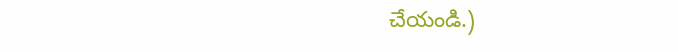చేయండి.)